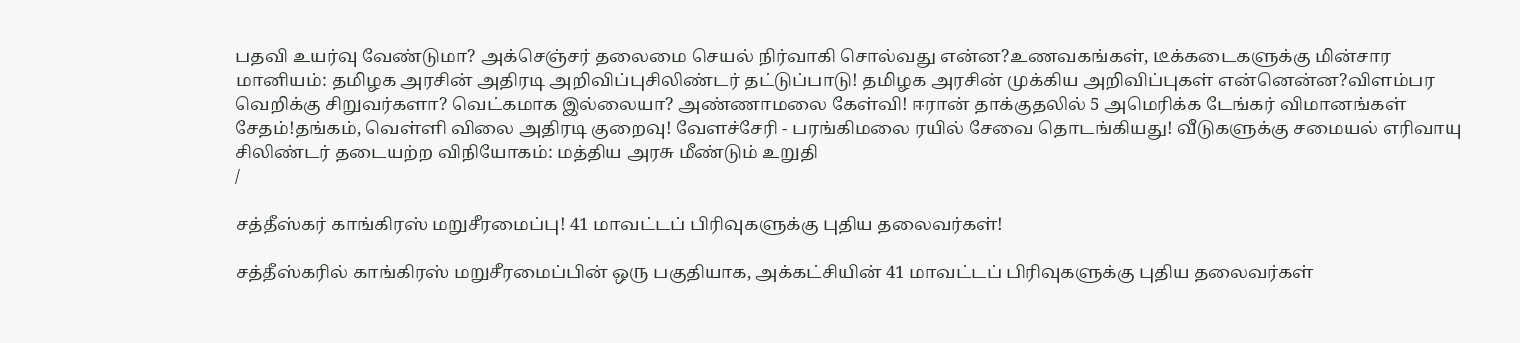பதவி உயர்வு வேண்டுமா? அக்செஞ்சர் தலைமை செயல் நிர்வாகி சொல்வது என்ன?உணவகங்கள், டீக்கடைகளுக்கு மின்சார மானியம்: தமிழக அரசின் அதிரடி அறிவிப்புசிலிண்டர் தட்டுப்பாடு! தமிழக அரசின் முக்கிய அறிவிப்புகள் என்னென்ன?விளம்பர வெறிக்கு சிறுவர்களா? வெட்கமாக இல்லையா? அண்ணாமலை கேள்வி! ஈரான் தாக்குதலில் 5 அமெரிக்க டேங்கர் விமானங்கள் சேதம்!தங்கம், வெள்ளி விலை அதிரடி குறைவு! வேளச்சேரி - பரங்கிமலை ரயில் சேவை தொடங்கியது! வீடுகளுக்கு சமையல் எரிவாயு சிலிண்டர் தடையற்ற விநியோகம்: மத்திய அரசு மீண்டும் உறுதி
/

சத்தீஸ்கர் காங்கிரஸ் மறுசீரமைப்பு! 41 மாவட்டப் பிரிவுகளுக்கு புதிய தலைவர்கள்!

சத்தீஸ்கரில் காங்கிரஸ் மறுசீரமைப்பின் ஒரு பகுதியாக, அக்கட்சியின் 41 மாவட்டப் பிரிவுகளுக்கு புதிய தலைவர்கள்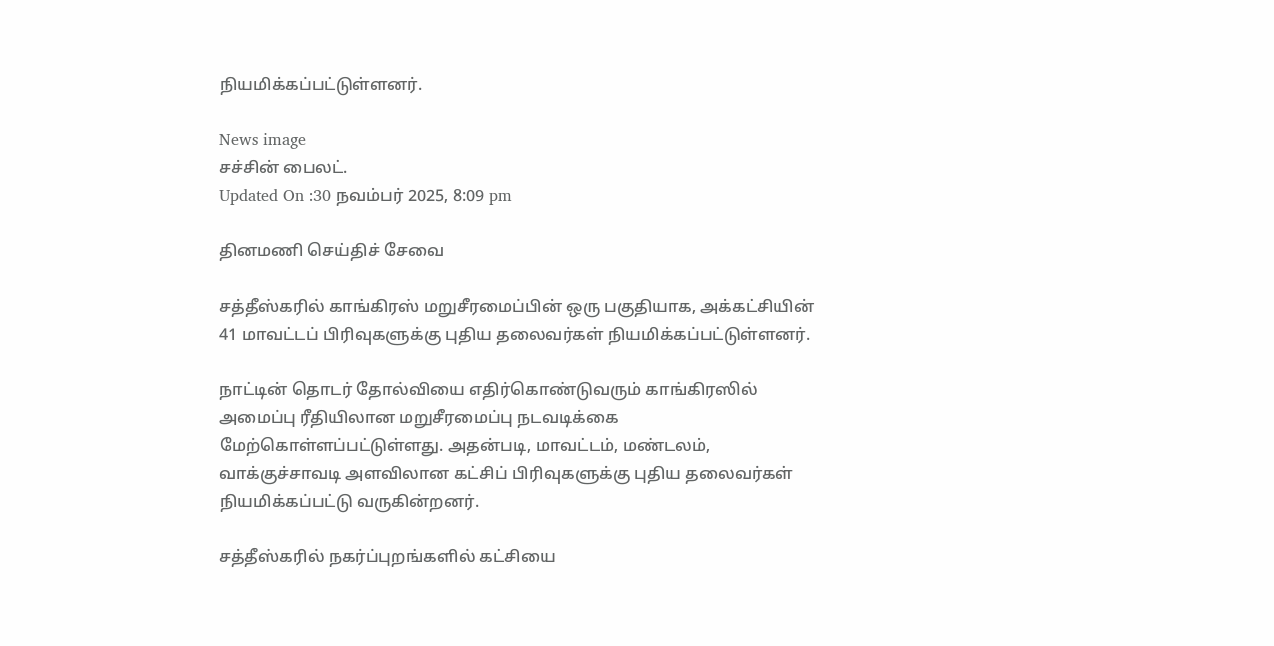நியமிக்கப்பட்டுள்ளனர்.

News image
சச்சின் பைலட்.
Updated On :30 நவம்பர் 2025, 8:09 pm

தினமணி செய்திச் சேவை

சத்தீஸ்கரில் காங்கிரஸ் மறுசீரமைப்பின் ஒரு பகுதியாக, அக்கட்சியின் 41 மாவட்டப் பிரிவுகளுக்கு புதிய தலைவர்கள் நியமிக்கப்பட்டுள்ளனர்.

நாட்டின் தொடர் தோல்வியை எதிர்கொண்டுவரும் காங்கிரஸில் அமைப்பு ரீதியிலான மறுசீரமைப்பு நடவடிக்கை மேற்கொள்ளப்பட்டுள்ளது. அதன்படி, மாவட்டம், மண்டலம், வாக்குச்சாவடி அளவிலான கட்சிப் பிரிவுகளுக்கு புதிய தலைவர்கள் நியமிக்கப்பட்டு வருகின்றனர்.

சத்தீஸ்கரில் நகர்ப்புறங்களில் கட்சியை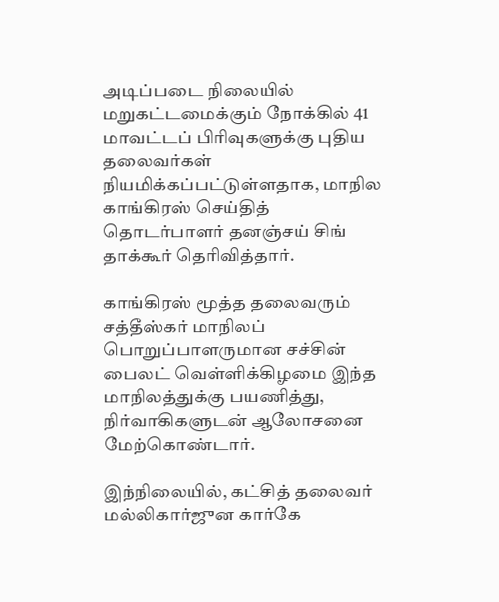அடிப்படை நிலையில் மறுகட்டமைக்கும் நோக்கில் 41 மாவட்டப் பிரிவுகளுக்கு புதிய தலைவர்கள் நியமிக்கப்பட்டுள்ளதாக, மாநில காங்கிரஸ் செய்தித் தொடர்பாளர் தனஞ்சய் சிங் தாக்கூர் தெரிவித்தார்.

காங்கிரஸ் மூத்த தலைவரும் சத்தீஸ்கர் மாநிலப் பொறுப்பாளருமான சச்சின் பைலட் வெள்ளிக்கிழமை இந்த மாநிலத்துக்கு பயணித்து, நிர்வாகிகளுடன் ஆலோசனை மேற்கொண்டார்.

இந்நிலையில், கட்சித் தலைவர் மல்லிகார்ஜுன கார்கே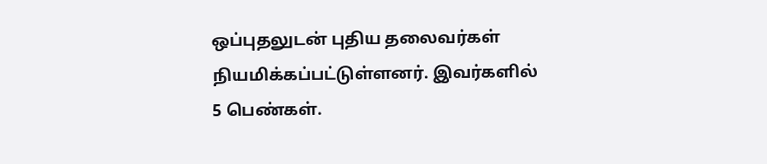ஒப்புதலுடன் புதிய தலைவர்கள் நியமிக்கப்பட்டுள்ளனர். இவர்களில் 5 பெண்கள்.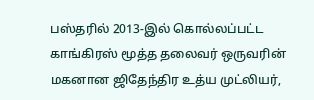பஸ்தரில் 2013-இல் கொல்லப்பட்ட காங்கிரஸ் மூத்த தலைவர் ஒருவரின் மகனான ஜிதேந்திர உத்ய முட்லியர்,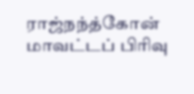ராஜ்நந்த்கோன் மாவட்டப் பிரிவு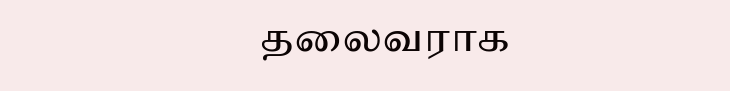தலைவராக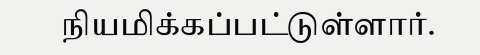நியமிக்கப்பட்டுள்ளார்.